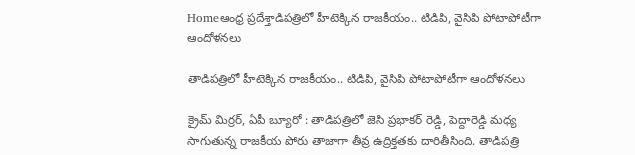Homeఆంధ్ర ప్రదేశ్తాడిపత్రిలో హీటెక్కిన రాజకీయం.. టిడిపి, వైసిపి పోటాపోటీగా ఆందోళనలు

తాడిపత్రిలో హీటెక్కిన రాజకీయం.. టిడిపి, వైసిపి పోటాపోటీగా ఆందోళనలు

క్రైమ్ మిర్రర్, ఏపీ బ్యూరో : తాడిపత్రిలో జెసి ప్రభాకర్ రెడ్డి, పెద్దారెడ్డి మధ్య సాగుతున్న రాజకీయ పోరు తాజాగా తీవ్ర ఉద్రిక్తతకు దారితీసింది. తాడిపత్రి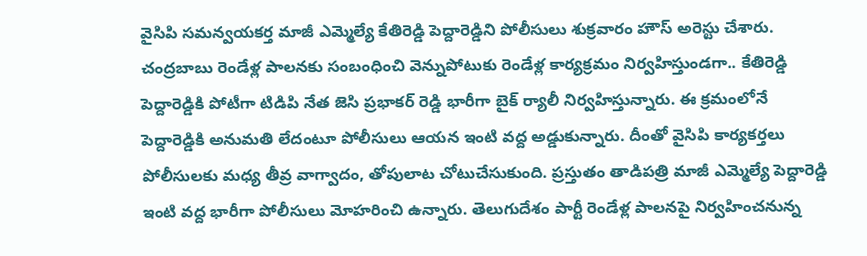వైసిపి సమన్వయకర్త మాజీ ఎమ్మెల్యే కేతిరెడ్డి పెద్దారెడ్డిని పోలీసులు శుక్రవారం హౌస్ అరెస్టు చేశారు. చంద్రబాబు రెండేళ్ల పాలనకు సంబంధించి వెన్నుపోటుకు రెండేళ్ల కార్యక్రమం నిర్వహిస్తుండగా.. కేతిరెడ్డి పెద్దారెడ్డికి పోటీగా టిడిపి నేత జెసి ప్రభాకర్ రెడ్డి భారీగా బైక్ ర్యాలీ నిర్వహిస్తున్నారు. ఈ క్రమంలోనే పెద్దారెడ్డికి అనుమతి లేదంటూ పోలీసులు ఆయన ఇంటి వద్ద అడ్డుకున్నారు. దీంతో వైసిపి కార్యకర్తలు పోలీసులకు మధ్య తీవ్ర వాగ్వాదం, తోపులాట చోటుచేసుకుంది. ప్రస్తుతం తాడిపత్రి మాజీ ఎమ్మెల్యే పెద్దారెడ్డి ఇంటి వద్ద భారీగా పోలీసులు మోహరించి ఉన్నారు. తెలుగుదేశం పార్టీ రెండేళ్ల పాలనపై నిర్వహించనున్న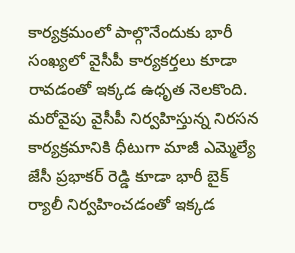కార్యక్రమంలో పాల్గొనేందుకు భారీ సంఖ్యలో వైసీపీ కార్యకర్తలు కూడా రావడంతో ఇక్కడ ఉధృత నెలకొంది. మరోవైపు వైసీపీ నిర్వహిస్తున్న నిరసన కార్యక్రమానికి ధీటుగా మాజీ ఎమ్మెల్యే జేసీ ప్రభాకర్ రెడ్డి కూడా భారీ బైక్ ర్యాలీ నిర్వహించడంతో ఇక్కడ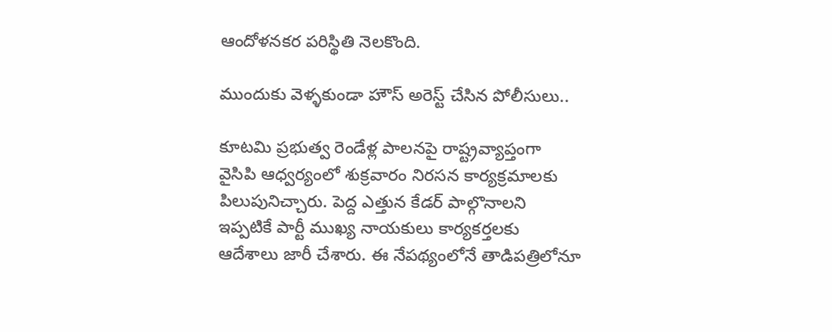ఆందోళనకర పరిస్థితి నెలకొంది.

ముందుకు వెళ్ళకుండా హౌస్ అరెస్ట్ చేసిన పోలీసులు..

కూటమి ప్రభుత్వ రెండేళ్ల పాలనపై రాష్ట్రవ్యాప్తంగా వైసిపి ఆధ్వర్యంలో శుక్రవారం నిరసన కార్యక్రమాలకు పిలుపునిచ్చారు. పెద్ద ఎత్తున కేడర్ పాల్గొనాలని ఇప్పటికే పార్టీ ముఖ్య నాయకులు కార్యకర్తలకు ఆదేశాలు జారీ చేశారు. ఈ నేపథ్యంలోనే తాడిపత్రిలోనూ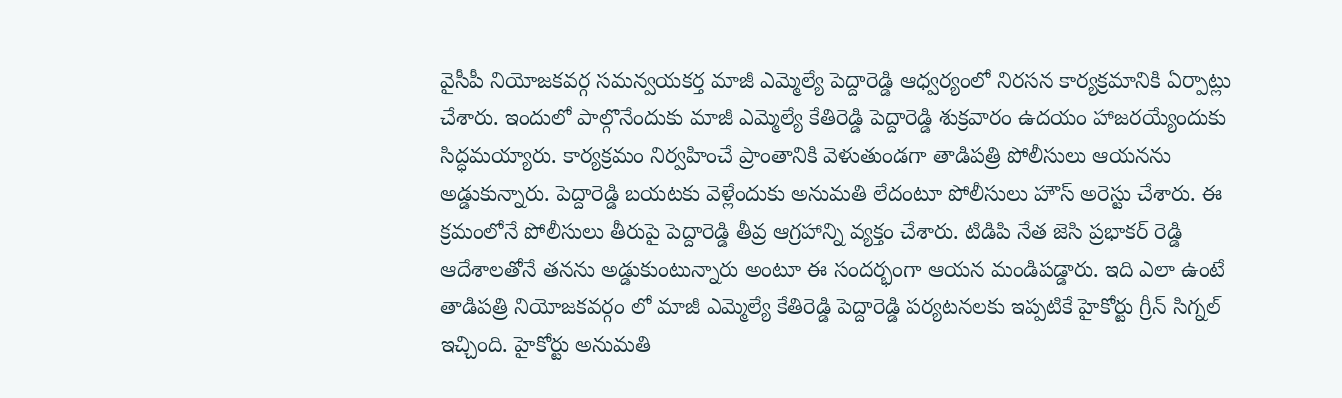వైసీపీ నియోజకవర్గ సమన్వయకర్త మాజీ ఎమ్మెల్యే పెద్దారెడ్డి ఆధ్వర్యంలో నిరసన కార్యక్రమానికి ఏర్పాట్లు చేశారు. ఇందులో పాల్గొనేందుకు మాజీ ఎమ్మెల్యే కేతిరెడ్డి పెద్దారెడ్డి శుక్రవారం ఉదయం హాజరయ్యేందుకు సిద్ధమయ్యారు. కార్యక్రమం నిర్వహించే ప్రాంతానికి వెళుతుండగా తాడిపత్రి పోలీసులు ఆయనను అడ్డుకున్నారు. పెద్దారెడ్డి బయటకు వెళ్లేందుకు అనుమతి లేదంటూ పోలీసులు హౌస్ అరెస్టు చేశారు. ఈ క్రమంలోనే పోలీసులు తీరుపై పెద్దారెడ్డి తీవ్ర ఆగ్రహాన్ని వ్యక్తం చేశారు. టిడిపి నేత జెసి ప్రభాకర్ రెడ్డి ఆదేశాలతోనే తనను అడ్డుకుంటున్నారు అంటూ ఈ సందర్భంగా ఆయన మండిపడ్డారు. ఇది ఎలా ఉంటే తాడిపత్రి నియోజకవర్గం లో మాజీ ఎమ్మెల్యే కేతిరెడ్డి పెద్దారెడ్డి పర్యటనలకు ఇప్పటికే హైకోర్టు గ్రీన్ సిగ్నల్ ఇచ్చింది. హైకోర్టు అనుమతి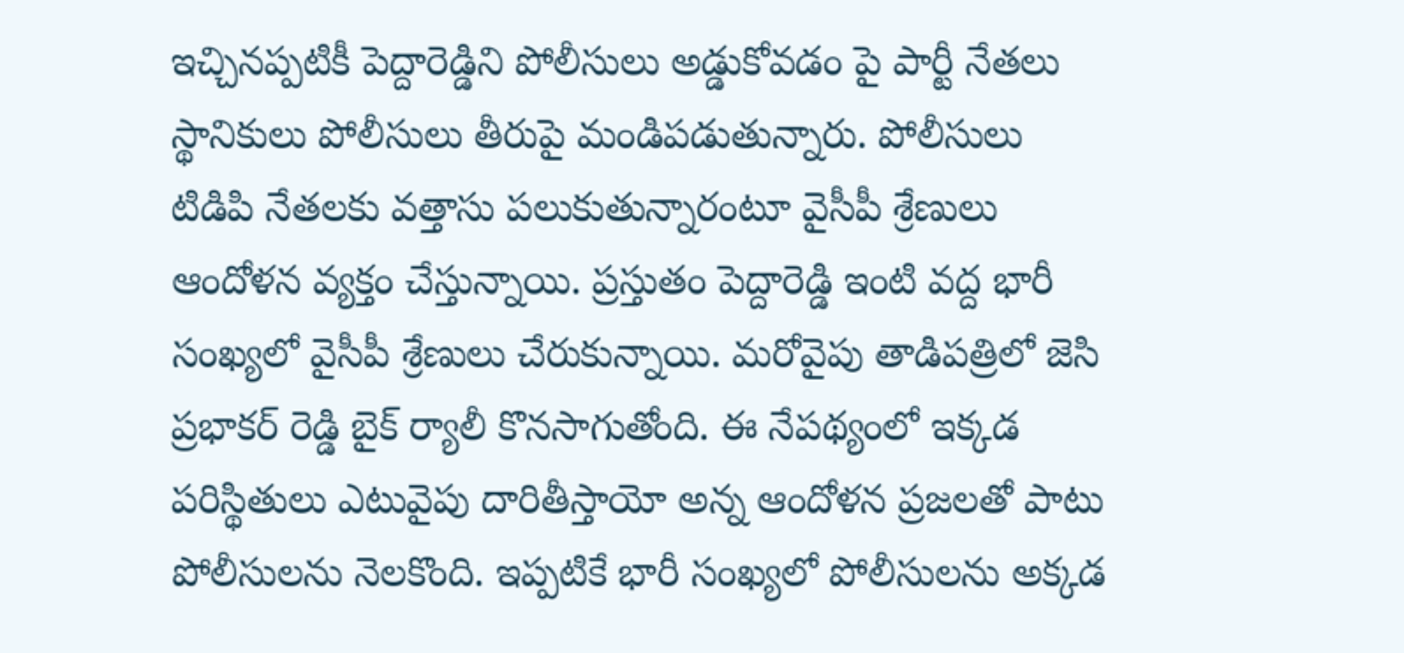ఇచ్చినప్పటికీ పెద్దారెడ్డిని పోలీసులు అడ్డుకోవడం పై పార్టీ నేతలు స్థానికులు పోలీసులు తీరుపై మండిపడుతున్నారు. పోలీసులు టిడిపి నేతలకు వత్తాసు పలుకుతున్నారంటూ వైసీపీ శ్రేణులు ఆందోళన వ్యక్తం చేస్తున్నాయి. ప్రస్తుతం పెద్దారెడ్డి ఇంటి వద్ద భారీ సంఖ్యలో వైసీపీ శ్రేణులు చేరుకున్నాయి. మరోవైపు తాడిపత్రిలో జెసి ప్రభాకర్ రెడ్డి బైక్ ర్యాలీ కొనసాగుతోంది. ఈ నేపథ్యంలో ఇక్కడ పరిస్థితులు ఎటువైపు దారితీస్తాయో అన్న ఆందోళన ప్రజలతో పాటు పోలీసులను నెలకొంది. ఇప్పటికే భారీ సంఖ్యలో పోలీసులను అక్కడ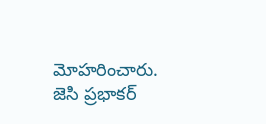మోహరించారు. జెసి ప్రభాకర్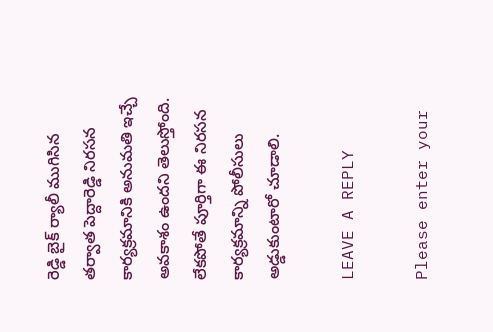రెడ్డి బైక్ ర్యాలీ ముగిసిన తర్వాత పెద్దారెడ్డి నిరసన కార్యక్రమానికి అనుమతి ఇచ్చే అవకాశం ఉందని తెలుస్తోంది. లేకపోతే పూర్తిగా ఈ నిరసన కార్యక్రమాన్ని పోలీసులు అడ్డుకుంటారో చూడాలి.

LEAVE A REPLY

Please enter your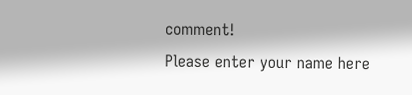comment!
Please enter your name here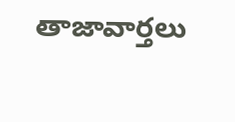తాజావార్తలు